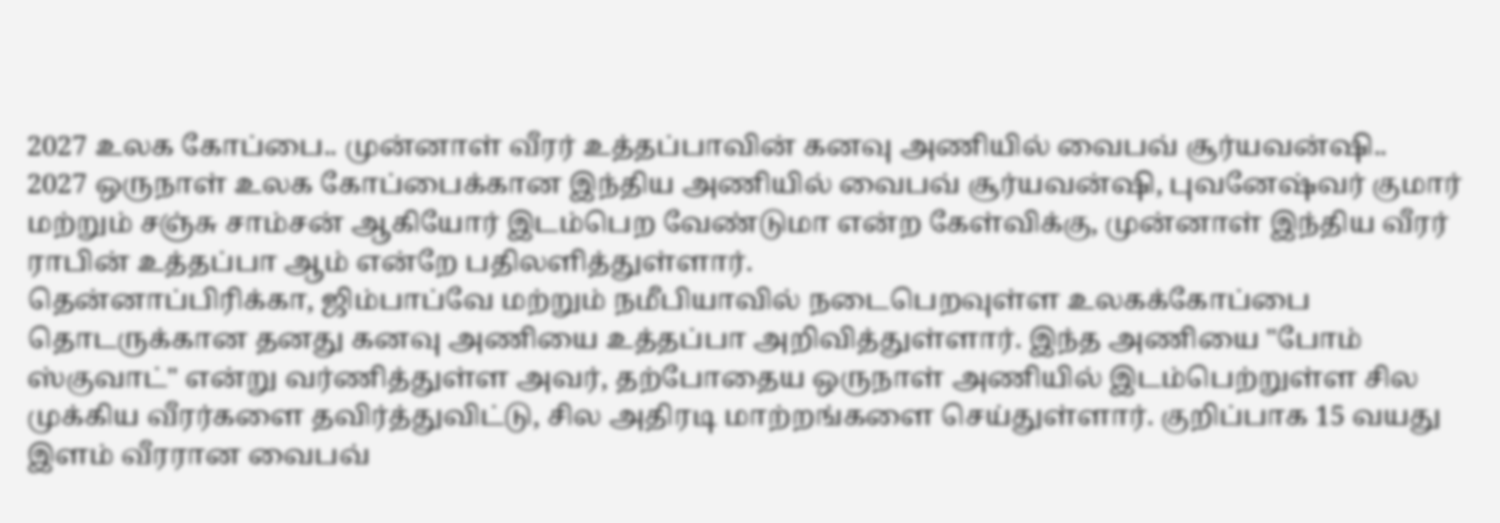2027 உலக கோப்பை.. முன்னாள் வீரர் உத்தப்பாவின் கனவு அணியில் வைபவ் சூர்யவன்ஷி..
2027 ஒருநாள் உலக கோப்பைக்கான இந்திய அணியில் வைபவ் சூர்யவன்ஷி, புவனேஷ்வர் குமார் மற்றும் சஞ்சு சாம்சன் ஆகியோர் இடம்பெற வேண்டுமா என்ற கேள்விக்கு, முன்னாள் இந்திய வீரர் ராபின் உத்தப்பா ஆம் என்றே பதிலளித்துள்ளார்.
தென்னாப்பிரிக்கா, ஜிம்பாப்வே மற்றும் நமீபியாவில் நடைபெறவுள்ள உலகக்கோப்பை தொடருக்கான தனது கனவு அணியை உத்தப்பா அறிவித்துள்ளார். இந்த அணியை "போம் ஸ்குவாட்" என்று வர்ணித்துள்ள அவர், தற்போதைய ஒருநாள் அணியில் இடம்பெற்றுள்ள சில முக்கிய வீரர்களை தவிர்த்துவிட்டு, சில அதிரடி மாற்றங்களை செய்துள்ளார். குறிப்பாக 15 வயது இளம் வீரரான வைபவ்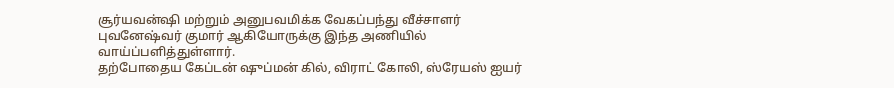சூர்யவன்ஷி மற்றும் அனுபவமிக்க வேகப்பந்து வீச்சாளர் புவனேஷ்வர் குமார் ஆகியோருக்கு இந்த அணியில் வாய்ப்பளித்துள்ளார்.
தற்போதைய கேப்டன் ஷுப்மன் கில், விராட் கோலி, ஸ்ரேயஸ் ஐயர்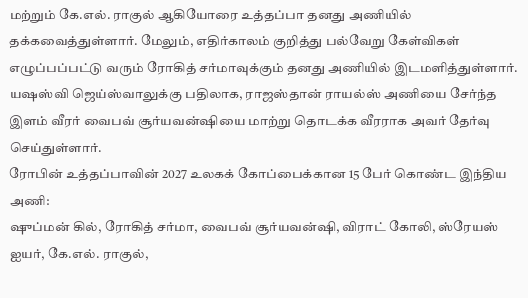மற்றும் கே.எல். ராகுல் ஆகியோரை உத்தப்பா தனது அணியில் தக்கவைத்துள்ளார். மேலும், எதிர்காலம் குறித்து பல்வேறு கேள்விகள் எழுப்பப்பட்டு வரும் ரோகித் சர்மாவுக்கும் தனது அணியில் இடமளித்துள்ளார். யஷஸ்வி ஜெய்ஸ்வாலுக்கு பதிலாக, ராஜஸ்தான் ராயல்ஸ் அணியை சேர்ந்த இளம் வீரர் வைபவ் சூர்யவன்ஷியை மாற்று தொடக்க வீரராக அவர் தேர்வு செய்துள்ளார்.
ரோபின் உத்தப்பாவின் 2027 உலகக் கோப்பைக்கான 15 பேர் கொண்ட இந்திய அணி:
ஷுப்மன் கில், ரோகித் சர்மா, வைபவ் சூர்யவன்ஷி, விராட் கோலி, ஸ்ரேயஸ் ஐயர், கே.எல். ராகுல்,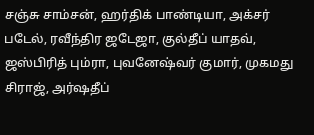சஞ்சு சாம்சன், ஹர்திக் பாண்டியா, அக்சர் படேல், ரவீந்திர ஜடேஜா, குல்தீப் யாதவ், ஜஸ்பிரித் பும்ரா, புவனேஷ்வர் குமார், முகமது சிராஜ், அர்ஷதீப்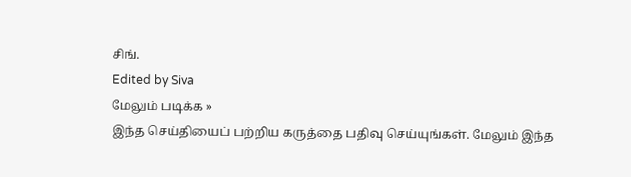சிங்.
Edited by Siva
மேலும் படிக்க »
இந்த செய்தியைப் பற்றிய கருத்தை பதிவு செய்யுங்கள். மேலும் இந்த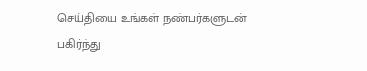செய்தியை உங்கள் நண்பர்களுடன் பகிர்ந்து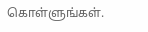கொள்ளுங்கள்.